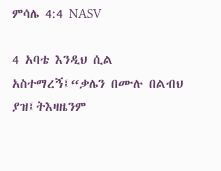ምሳሌ 4:4 NASV

4 አባቴ እንዲህ ሲል አስተማረኝ፤“ቃሌን በሙሉ በልብህ ያዝ፤ትእዛዜንም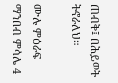ጠብቅ፤ በሕይወት ትኖራለህ።

ሙሉ ምዕራፍ ማንበብ ምሳሌ 4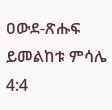ዐውደ-ጽሑፍ ይመልከቱ ምሳሌ 4:4